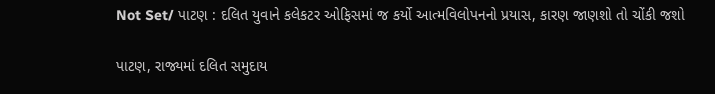Not Set/ પાટણ : દલિત યુવાને કલેકટર ઓફિસમાં જ કર્યો આત્મવિલોપનનો પ્રયાસ, કારણ જાણશો તો ચોંકી જશો

પાટણ, રાજ્યમાં દલિત સમુદાય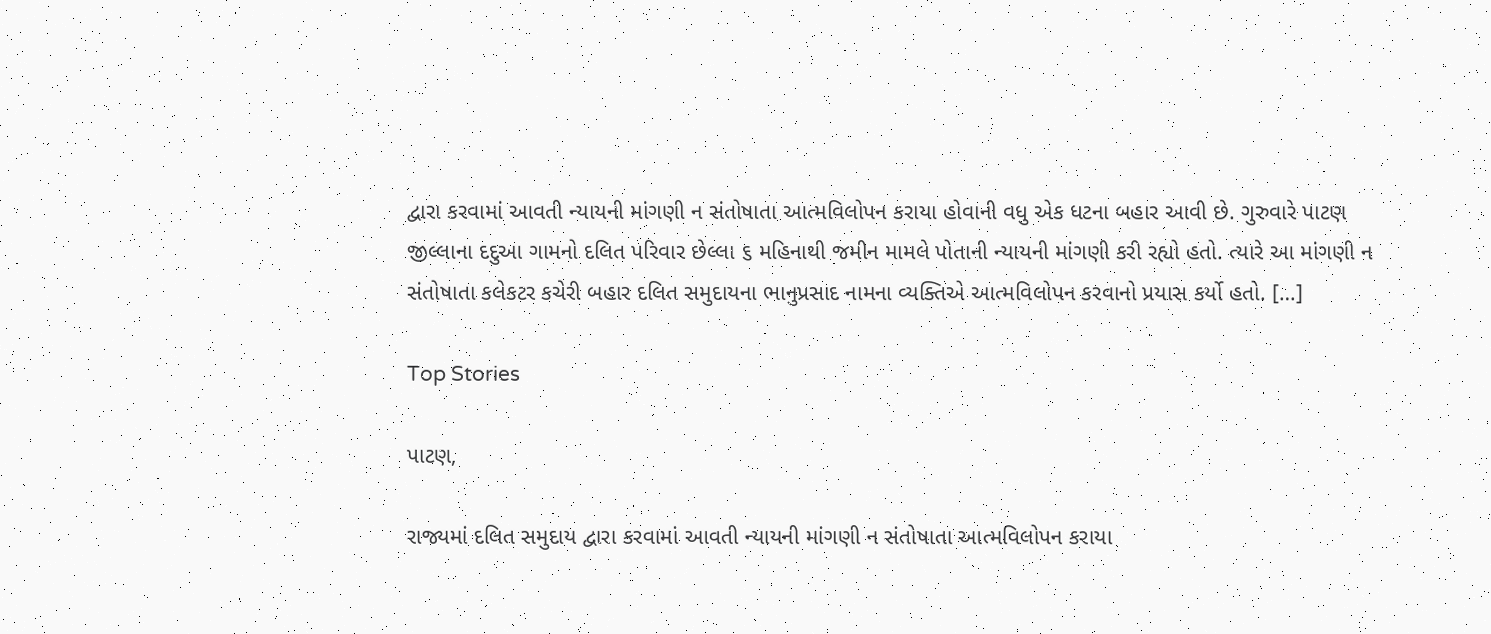દ્વારા કરવામાં આવતી ન્યાયની માંગણી ન સંતોષાતા આત્મવિલોપન કરાયા હોવાની વધુ એક ધટના બહાર આવી છે. ગુરુવારે પાટણ જીલ્લાના દદુઆ ગામનો દલિત પરિવાર છેલ્લા ૬ મહિનાથી જમીન મામલે પોતાની ન્યાયની માંગણી કરી રહ્યો હતો. ત્યારે આ માંગણી ન સંતોષાતા કલેકટર કચેરી બહાર દલિત સમુદાયના ભાનુપ્રસાદ નામના વ્યક્તિએ આત્મવિલોપન કરવાનો પ્રયાસ કર્યો હતો. […]

Top Stories

પાટણ,

રાજ્યમાં દલિત સમુદાય દ્વારા કરવામાં આવતી ન્યાયની માંગણી ન સંતોષાતા આત્મવિલોપન કરાયા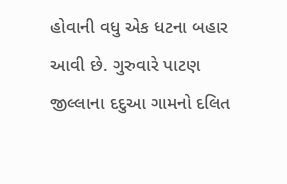હોવાની વધુ એક ધટના બહાર આવી છે. ગુરુવારે પાટણ જીલ્લાના દદુઆ ગામનો દલિત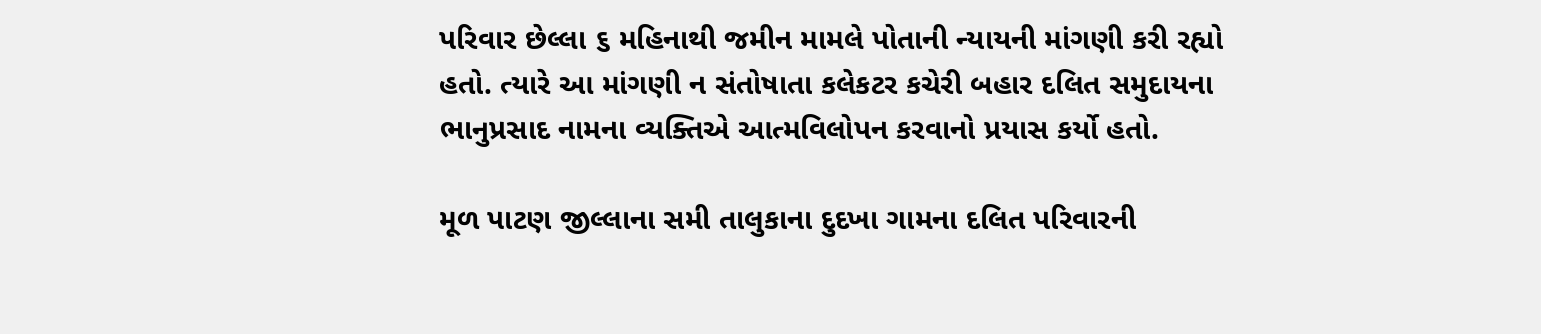પરિવાર છેલ્લા ૬ મહિનાથી જમીન મામલે પોતાની ન્યાયની માંગણી કરી રહ્યો હતો. ત્યારે આ માંગણી ન સંતોષાતા કલેકટર કચેરી બહાર દલિત સમુદાયના ભાનુપ્રસાદ નામના વ્યક્તિએ આત્મવિલોપન કરવાનો પ્રયાસ કર્યો હતો.

મૂળ પાટણ જીલ્લાના સમી તાલુકાના દુદખા ગામના દલિત પરિવારની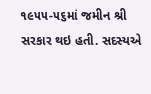૧૯૫૫-૫૬માં જમીન શ્રી સરકાર થઇ હતી. સદસ્યએ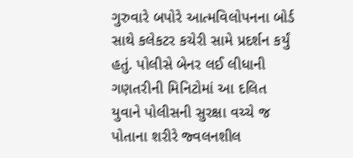ગુરુવારે બપોરે આત્મવિલોપનના બોર્ડ સાથે કલેકટર કચેરી સામે પ્રદર્શન કર્યું હતું. પોલીસે બેનર લઈ લીધાની ગણતરીની મિનિટોમાં આ દલિત યુવાને પોલીસની સુરક્ષા વચ્ચે જ પોતાના શરીરે જ્વલનશીલ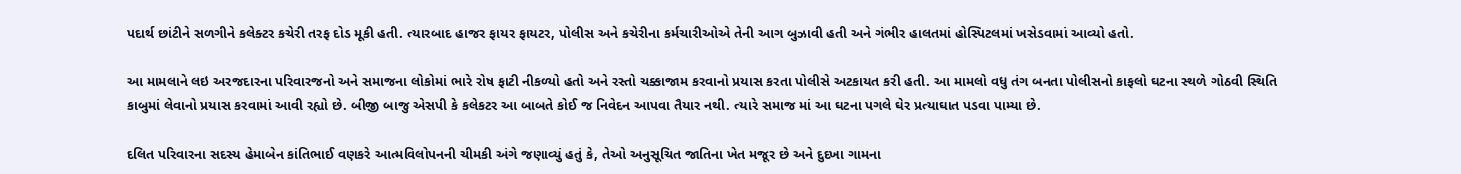પદાર્થ છાંટીને સળગીને કલેક્ટર કચેરી તરફ દોડ મૂકી હતી. ત્યારબાદ હાજર ફાયર ફાયટર, પોલીસ અને કચેરીના કર્મચારીઓએ તેની આગ બુઝાવી હતી અને ગંભીર હાલતમાં હોસ્પિટલમાં ખસેડવામાં આવ્યો હતો.

આ મામલાને લઇ અરજદારના પરિવારજનો અને સમાજના લોકોમાં ભારે રોષ ફાટી નીકળ્યો હતો અને રસ્તો ચક્કાજામ કરવાનો પ્રયાસ કરતા પોલીસે અટકાયત કરી હતી. આ મામલો વધુ તંગ બનતા પોલીસનો કાફલો ઘટના સ્થળે ગોઠવી સ્થિતિ કાબુમાં લેવાનો પ્રયાસ કરવામાં આવી રહ્યો છે. બીજી બાજુ એસપી કે કલેકટર આ બાબતે કોઈ જ નિવેદન આપવા તૈયાર નથી. ત્યારે સમાજ માં આ ઘટના પગલે ઘેર પ્રત્યાઘાત પડવા પામ્યા છે.

દલિત પરિવારના સદસ્ય હેમાબેન કાંતિભાઈ વણકરે આત્મવિલોપનની ચીમકી અંગે જણાવ્યું હતું કે, તેઓ અનુસૂચિત જાતિના ખેત મજૂર છે અને દુદખા ગામના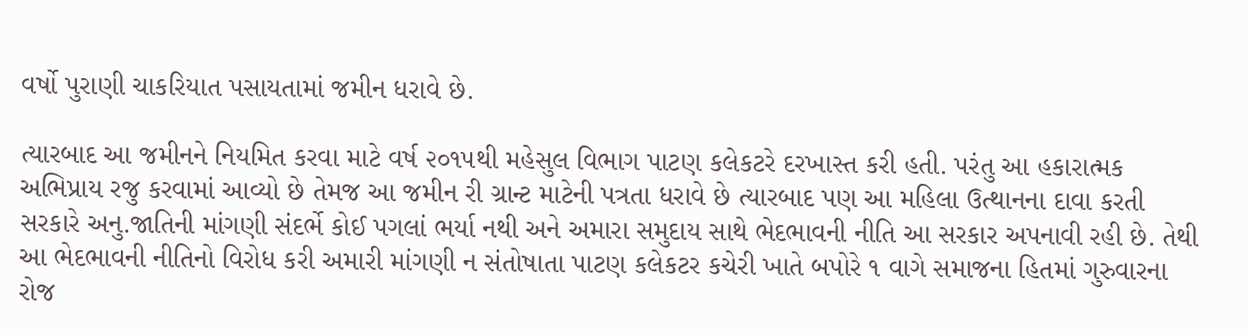વર્ષો પુરાણી ચાકરિયાત પસાયતામાં જમીન ધરાવે છે.

ત્યારબાદ આ જમીનને નિયમિત કરવા માટે વર્ષ ૨૦૧૫થી મહેસુલ વિભાગ પાટણ કલેકટરે દરખાસ્ત કરી હતી. પરંતુ આ હકારાત્મક અભિપ્રાય રજુ કરવામાં આવ્યો છે તેમજ આ જમીન રી ગ્રાન્ટ માટેની પત્રતા ધરાવે છે ત્યારબાદ પણ આ મહિલા ઉત્થાનના દાવા કરતી સરકારે અનુ.જાતિની માંગણી સંદર્ભે કોઈ પગલાં ભર્યા નથી અને અમારા સમુદાય સાથે ભેદભાવની નીતિ આ સરકાર અપનાવી રહી છે. તેથી આ ભેદભાવની નીતિનો વિરોધ કરી અમારી માંગણી ન સંતોષાતા પાટણ કલેકટર કચેરી ખાતે બપોરે ૧ વાગે સમાજના હિતમાં ગુરુવારના રોજ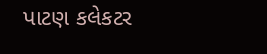પાટણ કલેકટર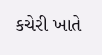કચેરી ખાતે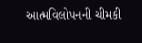આત્મવિલોપનની ચીમકી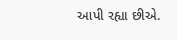આપી રહ્યા છીએ.